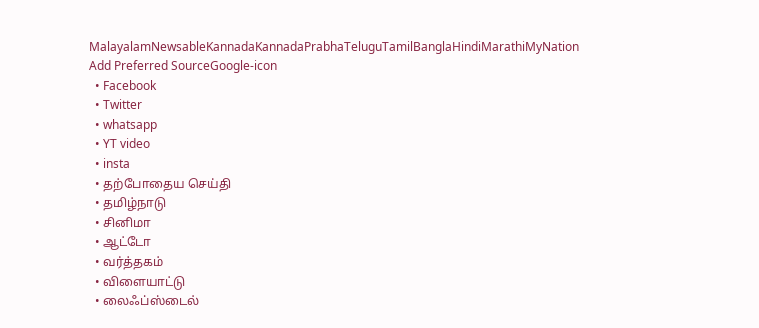MalayalamNewsableKannadaKannadaPrabhaTeluguTamilBanglaHindiMarathiMyNation
Add Preferred SourceGoogle-icon
  • Facebook
  • Twitter
  • whatsapp
  • YT video
  • insta
  • தற்போதைய செய்தி
  • தமிழ்நாடு
  • சினிமா
  • ஆட்டோ
  • வர்த்தகம்
  • விளையாட்டு
  • லைஃப்ஸ்டைல்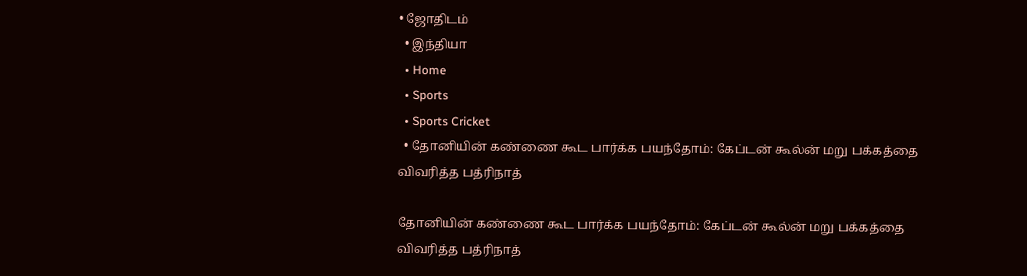• ஜோதிடம்
  • இந்தியா
  • Home
  • Sports
  • Sports Cricket
  • தோனியின் கண்ணை கூட பார்க்க பயந்தோம்: கேப்டன் கூல்ன் மறு பக்கத்தை விவரித்த பத்ரிநாத்

தோனியின் கண்ணை கூட பார்க்க பயந்தோம்: கேப்டன் கூல்ன் மறு பக்கத்தை விவரித்த பத்ரிநாத்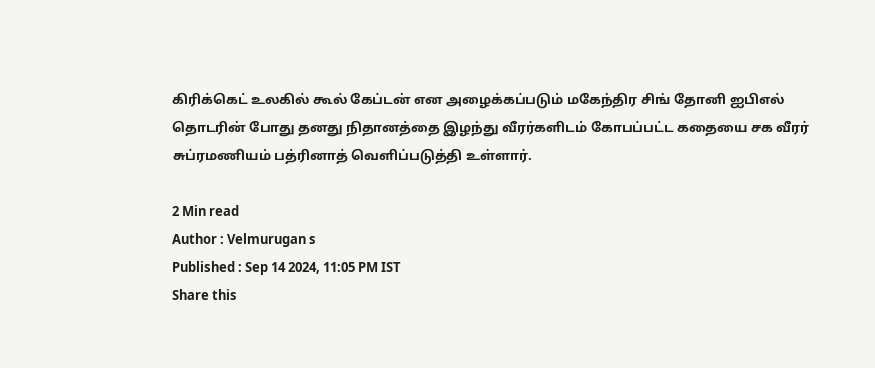கிரிக்கெட் உலகில் கூல் கேப்டன் என அழைக்கப்படும் மகேந்திர சிங் தோனி ஐபிஎல் தொடரின் போது தனது நிதானத்தை இழந்து வீரர்களிடம் கோபப்பட்ட கதையை சக வீரர் சுப்ரமணியம் பத்ரினாத் வெளிப்படுத்தி உள்ளார்.

2 Min read
Author : Velmurugan s
Published : Sep 14 2024, 11:05 PM IST
Share this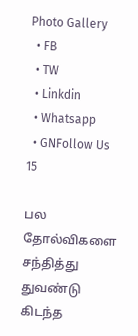Photo Gallery
  • FB
  • TW
  • Linkdin
  • Whatsapp
  • GNFollow Us
15

பல தோல்விகளை சந்தித்து துவண்டு கிடந்த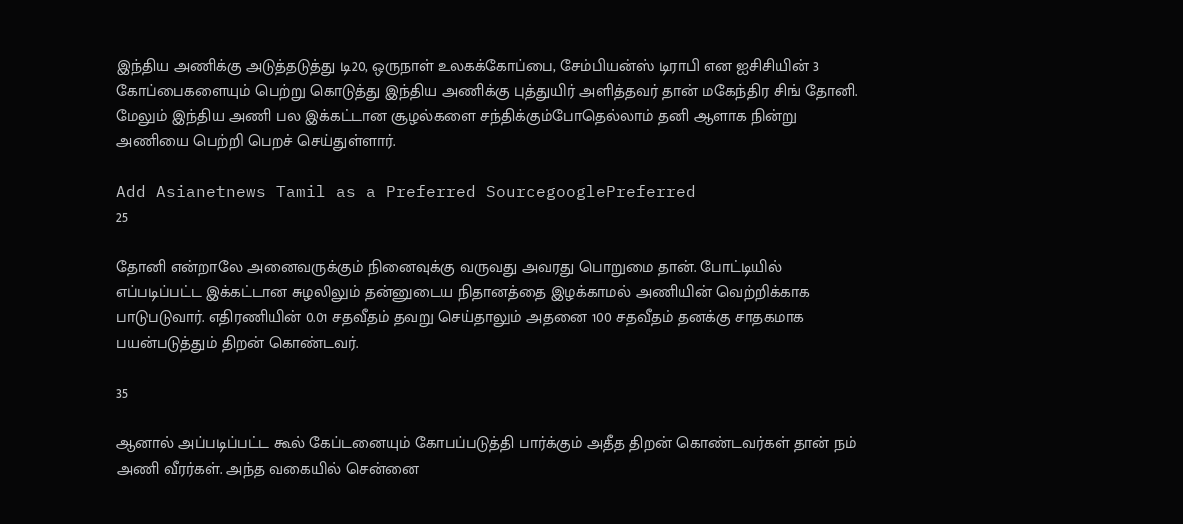இந்திய அணிக்கு அடுத்தடுத்து டி20, ஒருநாள் உலகக்கோப்பை, சேம்பியன்ஸ் டிராபி என ஐசிசியின் 3 கோப்பைகளையும் பெற்று கொடுத்து இந்திய அணிக்கு புத்துயிர் அளித்தவர் தான் மகேந்திர சிங் தோனி. மேலும் இந்திய அணி பல இக்கட்டான சூழல்களை சந்திக்கும்போதெல்லாம் தனி ஆளாக நின்று அணியை பெற்றி பெறச் செய்துள்ளார்.

Add Asianetnews Tamil as a Preferred SourcegooglePreferred
25

தோனி என்றாலே அனைவருக்கும் நினைவுக்கு வருவது அவரது பொறுமை தான். போட்டியில் எப்படிப்பட்ட இக்கட்டான சுழலிலும் தன்னுடைய நிதானத்தை இழக்காமல் அணியின் வெற்றிக்காக பாடுபடுவார். எதிரணியின் 0.01 சதவீதம் தவறு செய்தாலும் அதனை 100 சதவீதம் தனக்கு சாதகமாக பயன்படுத்தும் திறன் கொண்டவர்.

35

ஆனால் அப்படிப்பட்ட கூல் கேப்டனையும் கோபப்படுத்தி பார்க்கும் அதீத திறன் கொண்டவர்கள் தான் நம் அணி வீரர்கள். அந்த வகையில் சென்னை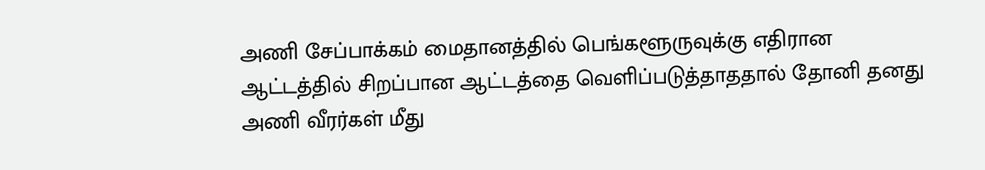அணி சேப்பாக்கம் மைதானத்தில் பெங்களூருவுக்கு எதிரான ஆட்டத்தில் சிறப்பான ஆட்டத்தை வெளிப்படுத்தாததால் தோனி தனது அணி வீரர்கள் மீது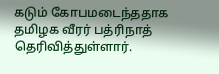கடும் கோபமடைந்ததாக தமிழக வீரர் பத்ரிநாத் தெரிவித்துள்ளார்.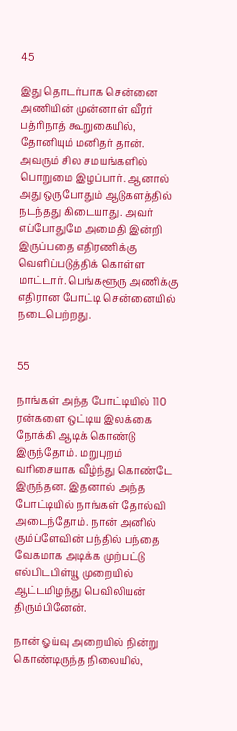45

இது தொடர்பாக சென்னை அணியின் முன்னாள் வீரர் பத்ரிநாத் கூறுகையில், தோனியும் மனிதர் தான். அவரும் சில சமயங்களில் பொறுமை இழப்பார். ஆனால் அது ஒருபோதும் ஆடுகளத்தில் நடந்தது கிடையாது. அவர் எப்போதுமே அமைதி இன்றி இருப்பதை எதிரணிக்கு வெளிப்படுத்திக் கொள்ள மாட்டார். பெங்களூரு அணிக்கு எதிரான போட்டி சென்னையில் நடைபெற்றது.


55

நாங்கள் அந்த போட்டியில் 110 ரன்களை ஒட்டிய இலக்கை நோக்கி ஆடிக் கொண்டு இருந்தோம். மறுபுறம் வரிசையாக வீழ்ந்து கொண்டே இருந்தன. இதனால் அந்த போட்டியில் நாங்கள் தோல்வி அடைந்தோம். நான் அனில் கும்ப்ளேவின் பந்தில் பந்தை வேகமாக அடிக்க முற்பட்டு எல்பிடபிள்யூ முறையில் ஆட்டமிழந்து பெவிலியன் திரும்பினேன்.

நான் ஓய்வு அறையில் நின்று கொண்டிருந்த நிலையில்,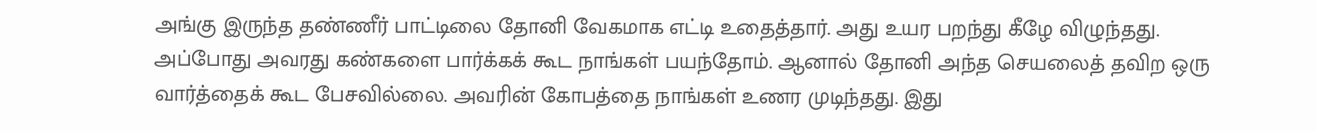அங்கு இருந்த தண்ணீர் பாட்டிலை தோனி வேகமாக எட்டி உதைத்தார். அது உயர பறந்து கீழே விழுந்தது. அப்போது அவரது கண்களை பார்க்கக் கூட நாங்கள் பயந்தோம். ஆனால் தோனி அந்த செயலைத் தவிற ஒரு வார்த்தைக் கூட பேசவில்லை. அவரின் கோபத்தை நாங்கள் உணர முடிந்தது. இது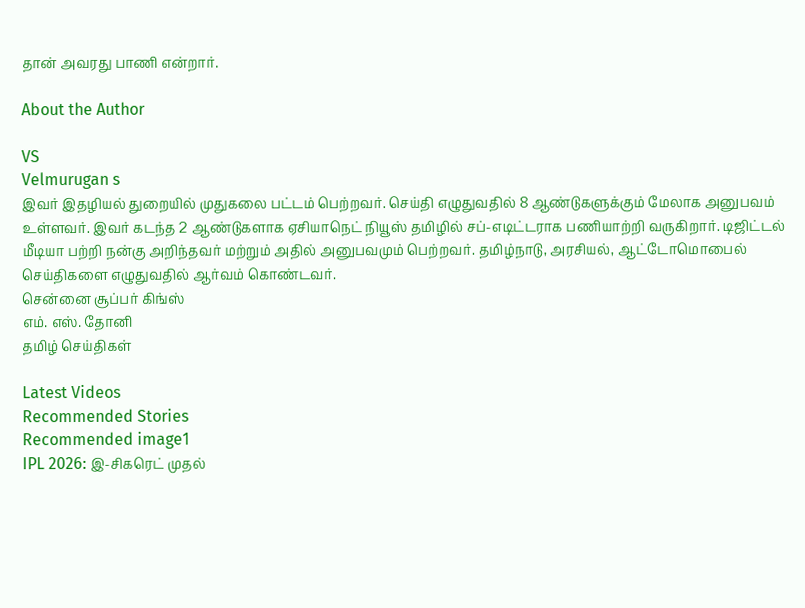தான் அவரது பாணி என்றார்.

About the Author

VS
Velmurugan s
இவர் இதழியல் துறையில் முதுகலை பட்டம் பெற்றவர். செய்தி எழுதுவதில் 8 ஆண்டுகளுக்கும் மேலாக அனுபவம் உள்ளவர். இவர் கடந்த 2 ஆண்டுகளாக ஏசியாநெட் நியூஸ் தமிழில் சப்-எடிட்டராக பணியாற்றி வருகிறார். டிஜிட்டல் மீடியா பற்றி நன்கு அறிந்தவர் மற்றும் அதில் அனுபவமும் பெற்றவர். தமிழ்நாடு, அரசியல், ஆட்டோமொபைல் செய்திகளை எழுதுவதில் ஆர்வம் கொண்டவர்.
சென்னை சூப்பர் கிங்ஸ்
எம். எஸ். தோனி
தமிழ் செய்திகள்

Latest Videos
Recommended Stories
Recommended image1
IPL 2026: இ-சிகரெட் முதல்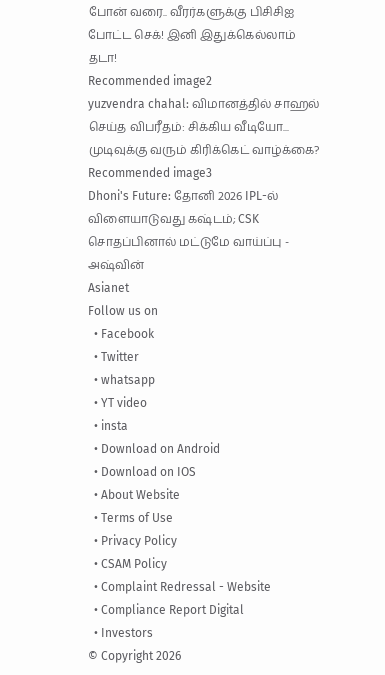போன் வரை.. வீரர்களுக்கு பிசிசிஐ போட்ட செக்! இனி இதுக்கெல்லாம் தடா!
Recommended image2
yuzvendra chahal: விமானத்தில் சாஹல் செய்த விபரீதம்: சிக்கிய வீடியோ... முடிவுக்கு வரும் கிரிக்கெட் வாழ்க்கை?
Recommended image3
Dhoni's Future: தோனி 2026 IPL-ல் விளையாடுவது கஷ்டம்; CSK சொதப்பினால் மட்டுமே வாய்ப்பு - அஷ்வின்
Asianet
Follow us on
  • Facebook
  • Twitter
  • whatsapp
  • YT video
  • insta
  • Download on Android
  • Download on IOS
  • About Website
  • Terms of Use
  • Privacy Policy
  • CSAM Policy
  • Complaint Redressal - Website
  • Compliance Report Digital
  • Investors
© Copyright 2026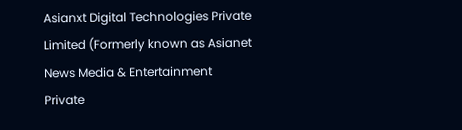Asianxt Digital Technologies Private Limited (Formerly known as Asianet News Media & Entertainment Private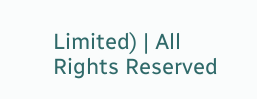Limited) | All Rights Reserved